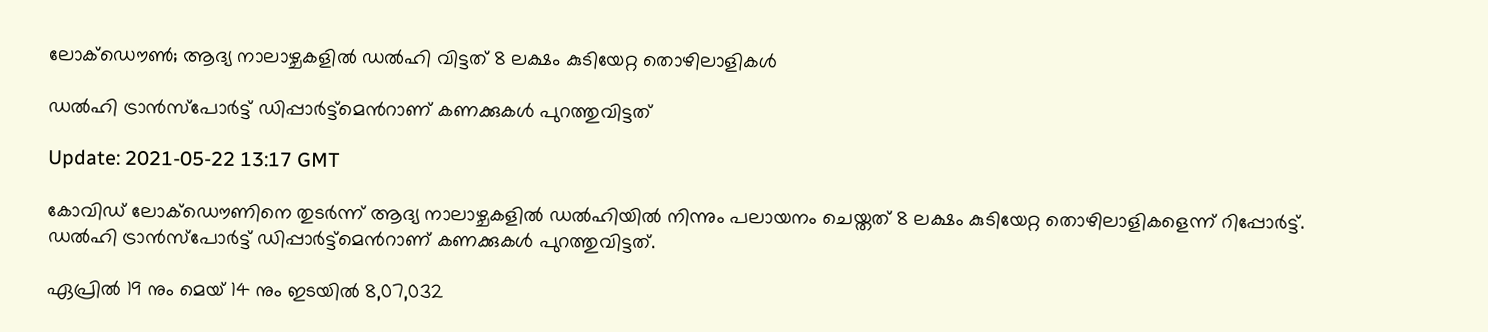ലോക്ഡൌണ്‍; ആദ്യ നാലാഴ്ചകളില്‍ ഡല്‍ഹി വിട്ടത് 8 ലക്ഷം കുടിയേറ്റ തൊഴിലാളികള്‍

ഡല്‍ഹി ട്രാന്‍സ്പോര്‍ട്ട് ഡിപ്പാര്‍ട്ട്മെന്‍റാണ് കണക്കുകള്‍ പുറത്തുവിട്ടത്

Update: 2021-05-22 13:17 GMT

കോവിഡ് ലോക്ഡൌണിനെ തുടര്‍ന്ന് ആദ്യ നാലാഴ്ചകളില്‍ ഡല്‍ഹിയില്‍ നിന്നും പലായനം ചെയ്തത് 8 ലക്ഷം കുടിയേറ്റ തൊഴിലാളികളെന്ന് റിപ്പോര്‍ട്ട്. ഡല്‍ഹി ട്രാന്‍സ്പോര്‍ട്ട് ഡിപ്പാര്‍ട്ട്മെന്‍റാണ് കണക്കുകള്‍ പുറത്തുവിട്ടത്.

ഏപ്രിൽ 19 നും മെയ് 14 നും ഇടയിൽ 8,07,032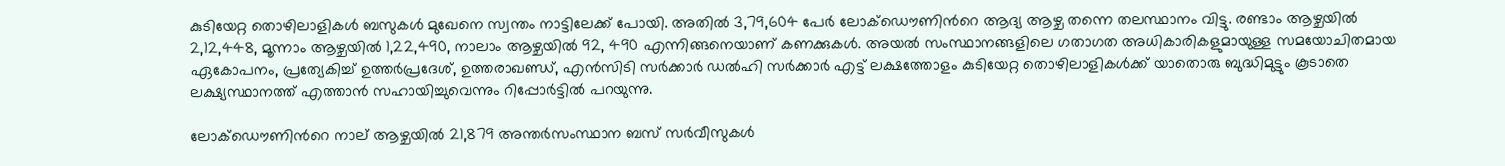കുടിയേറ്റ തൊഴിലാളികൾ ബസുകള്‍ മുഖേനെ സ്വന്തം നാട്ടിലേക്ക് പോയി. അതിൽ 3,79,604 പേർ ലോക്ഡൌണിന്‍റെ ആദ്യ ആഴ്ച തന്നെ തലസ്ഥാനം വിട്ടു. രണ്ടാം ആഴ്ചയിൽ 2,12,448, മൂന്നാം ആഴ്ചയിൽ 1,22,490, നാലാം ആഴ്ചയിൽ 92, 490 എന്നിങ്ങനെയാണ് കണക്കുകള്‍. അയൽ സംസ്ഥാനങ്ങളിലെ ഗതാഗത അധികാരികളുമായുള്ള സമയോചിതമായ ഏകോപനം, പ്രത്യേകിച്ച് ഉത്തർപ്രദേശ്, ഉത്തരാഖണ്ഡ്, എൻ‌സി‌ടി സർക്കാർ ഡല്‍ഹി സർക്കാർ എട്ട് ലക്ഷത്തോളം കുടിയേറ്റ തൊഴിലാളികൾക്ക് യാതൊരു ബുദ്ധിമുട്ടും കൂടാതെ ലക്ഷ്യസ്ഥാനത്ത് എത്താൻ സഹായിച്ചുവെന്നും റിപ്പോര്‍ട്ടില്‍ പറയുന്നു.

ലോക്ഡൌണിന്‍റെ നാല് ആഴ്ചയിൽ 21,879 അന്തർസംസ്ഥാന ബസ് സര്‍വീസുകള്‍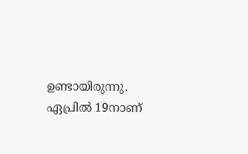ഉണ്ടായിരുന്നു. ഏപ്രില്‍ 19നാണ്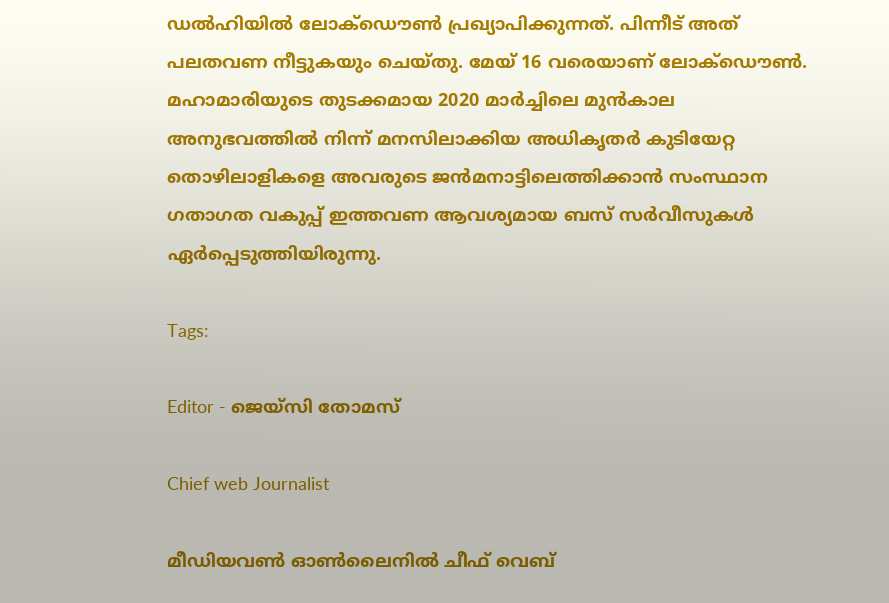ഡല്‍ഹിയില്‍ ലോക്ഡൌണ്‍ പ്രഖ്യാപിക്കുന്നത്. പിന്നീട് അത് പലതവണ നീട്ടുകയും ചെയ്തു. മേയ് 16 വരെയാണ് ലോക്ഡൌണ്‍. മഹാമാരിയുടെ തുടക്കമായ 2020 മാര്‍ച്ചിലെ മുൻകാല അനുഭവത്തിൽ നിന്ന് മനസിലാക്കിയ അധികൃതര്‍ കുടിയേറ്റ തൊഴിലാളികളെ അവരുടെ ജന്‍മനാട്ടിലെത്തിക്കാന്‍ സംസ്ഥാന ഗതാഗത വകുപ്പ് ഇത്തവണ ആവശ്യമായ ബസ് സര്‍വീസുകള്‍ ഏര്‍പ്പെടുത്തിയിരുന്നു.

Tags:

Editor - ജെയ്സി തോമസ്

Chief web Journalist

മീഡിയവൺ ഓൺലൈനിൽ ചീഫ് വെബ്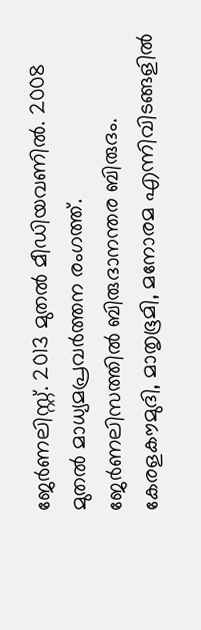ജേർണലിസ്റ്റ്. 2013 മുതൽ മീഡിയവണിൽ. 2008 മുതൽ മാധ്യമപ്രവർത്തന രംഗത്ത്. ജേർണലിസത്തിൽ ബിരുദാനന്തര ബിരുദം. കേരളകൗമുദി, മാതൃഭൂമി, മനോരമ എന്നിവിടങ്ങളിൽ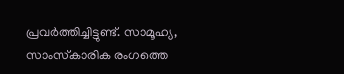പ്രവർത്തിച്ചിട്ടുണ്ട്. സാമൂഹ്യ, സാംസ്‌കാരിക രംഗത്തെ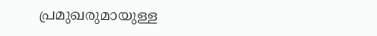പ്രമുഖരുമായുള്ള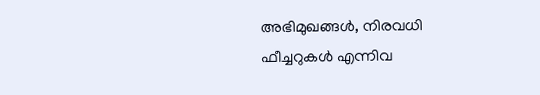അഭിമുഖങ്ങൾ, നിരവധി ഫീച്ചറുകൾ എന്നിവ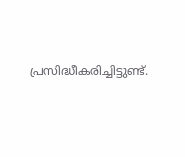പ്രസിദ്ധീകരിച്ചിട്ടുണ്ട്.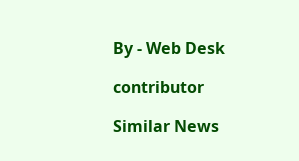By - Web Desk

contributor

Similar News